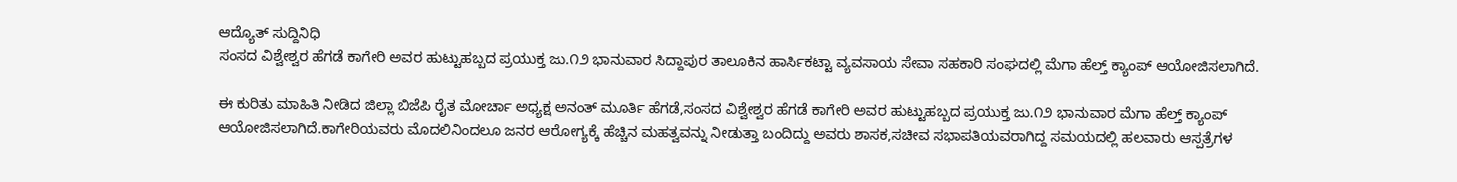ಆದ್ಯೊತ್ ಸುದ್ದಿನಿಧಿ
ಸಂಸದ ವಿಶ್ವೇಶ್ವರ ಹೆಗಡೆ ಕಾಗೇರಿ ಅವರ ಹುಟ್ಟುಹಬ್ಬದ ಪ್ರಯುಕ್ತ ಜು.೧೨ ಭಾನುವಾರ ಸಿದ್ದಾಪುರ ತಾಲೂಕಿನ ಹಾರ್ಸಿಕಟ್ಟಾ ವ್ಯವಸಾಯ ಸೇವಾ ಸಹಕಾರಿ ಸಂಘದಲ್ಲಿ ಮೆಗಾ ಹೆಲ್ತ್ ಕ್ಯಾಂಪ್ ಆಯೋಜಿಸಲಾಗಿದೆ.

ಈ ಕುರಿತು ಮಾಹಿತಿ ನೀಡಿದ ಜಿಲ್ಲಾ ಬಿಜೆಪಿ ರೈತ ಮೋರ್ಚಾ ಅಧ್ಯಕ್ಷ ಅನಂತ್ ಮೂರ್ತಿ ಹೆಗಡೆ,ಸಂಸದ ವಿಶ್ವೇಶ್ವರ ಹೆಗಡೆ ಕಾಗೇರಿ ಅವರ ಹುಟ್ಟುಹಬ್ಬದ ಪ್ರಯುಕ್ತ ಜು.೧೨ ಭಾನುವಾರ ಮೆಗಾ ಹೆಲ್ತ್ ಕ್ಯಾಂಪ್ ಆಯೋಜಿಸಲಾಗಿದೆ.ಕಾಗೇರಿಯವರು ಮೊದಲಿನಿಂದಲೂ ಜನರ ಆರೋಗ್ಯಕ್ಕೆ ಹೆಚ್ಚಿನ ಮಹತ್ವವನ್ನು ನೀಡುತ್ತಾ ಬಂದಿದ್ದು ಅವರು ಶಾಸಕ,ಸಚೀವ ಸಭಾಪತಿಯವರಾಗಿದ್ದ ಸಮಯದಲ್ಲಿ ಹಲವಾರು ಆಸ್ಪತ್ರೆಗಳ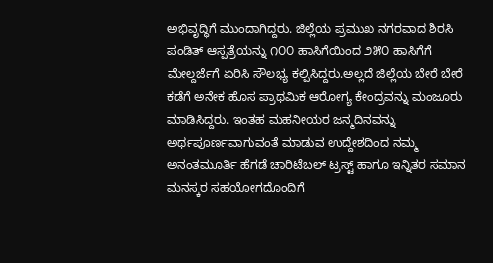ಅಭಿವೃದ್ಧಿಗೆ ಮುಂದಾಗಿದ್ದರು. ಜಿಲ್ಲೆಯ ಪ್ರಮುಖ ನಗರವಾದ ಶಿರಸಿ ಪಂಡಿತ್ ಆಸ್ಪತ್ರೆಯನ್ನು ೧೦೦ ಹಾಸಿಗೆಯಿಂದ ೨೫೦ ಹಾಸಿಗೆಗೆ ಮೇಲ್ದರ್ಜೆಗೆ ಏರಿಸಿ ಸೌಲಭ್ಯ ಕಲ್ಪಿಸಿದ್ದರು.ಅಲ್ಲದೆ ಜಿಲ್ಲೆಯ ಬೇರೆ ಬೇರೆ ಕಡೆಗೆ ಅನೇಕ ಹೊಸ ಪ್ರಾಥಮಿಕ ಆರೋಗ್ಯ ಕೇಂದ್ರವನ್ನು ಮಂಜೂರು ಮಾಡಿಸಿದ್ದರು. ಇಂತಹ ಮಹನೀಯರ ಜನ್ಮದಿನವನ್ನು ಅರ್ಥಪೂರ್ಣವಾಗುವಂತೆ ಮಾಡುವ ಉದ್ದೇಶದಿಂದ ನಮ್ಮ ಅನಂತಮೂರ್ತಿ ಹೆಗಡೆ ಚಾರಿಟೆಬಲ್ ಟ್ರಸ್ಟ್ ಹಾಗೂ ಇನ್ನಿತರ ಸಮಾನ ಮನಸ್ಕರ ಸಹಯೋಗದೊಂದಿಗೆ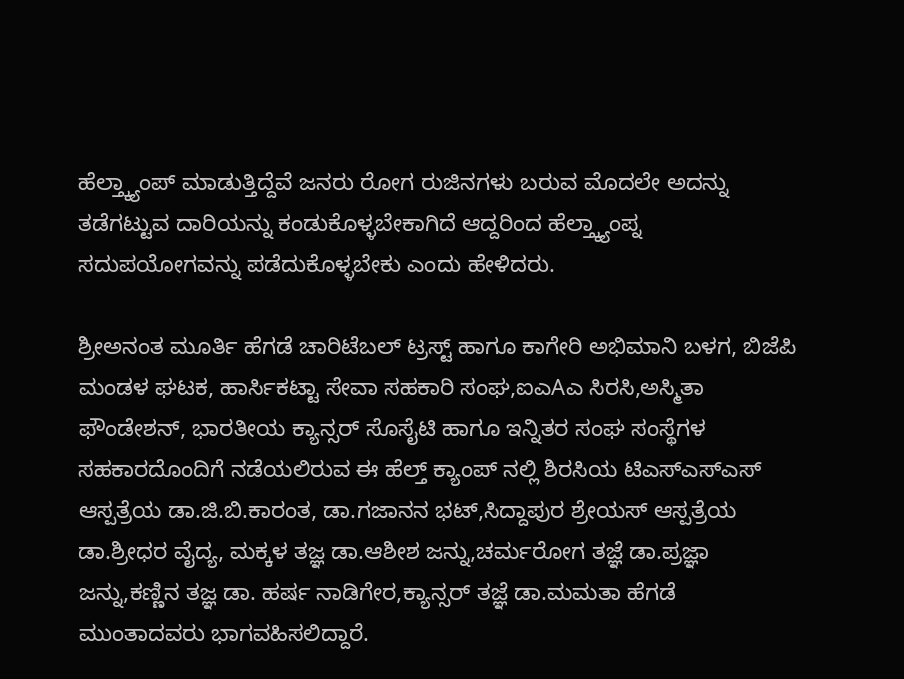ಹೆಲ್ತ್ಕ್ಯಾಂಪ್ ಮಾಡುತ್ತಿದ್ದೆವೆ ಜನರು ರೋಗ ರುಜಿನಗಳು ಬರುವ ಮೊದಲೇ ಅದನ್ನು ತಡೆಗಟ್ಟುವ ದಾರಿಯನ್ನು ಕಂಡುಕೊಳ್ಳಬೇಕಾಗಿದೆ ಆದ್ದರಿಂದ ಹೆಲ್ತ್ಕ್ಯಾಂಪ್ನ ಸದುಪಯೋಗವನ್ನು ಪಡೆದುಕೊಳ್ಳಬೇಕು ಎಂದು ಹೇಳಿದರು.

ಶ್ರೀಅನಂತ ಮೂರ್ತಿ ಹೆಗಡೆ ಚಾರಿಟೆಬಲ್ ಟ್ರಸ್ಟ್ ಹಾಗೂ ಕಾಗೇರಿ ಅಭಿಮಾನಿ ಬಳಗ, ಬಿಜೆಪಿ ಮಂಡಳ ಘಟಕ, ಹಾರ್ಸಿಕಟ್ಟಾ ಸೇವಾ ಸಹಕಾರಿ ಸಂಘ,ಐಎAಎ ಸಿರಸಿ,ಅಸ್ಮಿತಾ ಫೌಂಡೇಶನ್, ಭಾರತೀಯ ಕ್ಯಾನ್ಸರ್ ಸೊಸೈಟಿ ಹಾಗೂ ಇನ್ನಿತರ ಸಂಘ ಸಂಸ್ಥೆಗಳ ಸಹಕಾರದೊಂದಿಗೆ ನಡೆಯಲಿರುವ ಈ ಹೆಲ್ತ್ ಕ್ಯಾಂಪ್ ನಲ್ಲಿ ಶಿರಸಿಯ ಟಿಎಸ್ಎಸ್ಎಸ್ ಆಸ್ಪತ್ರೆಯ ಡಾ.ಜಿ.ಬಿ.ಕಾರಂತ, ಡಾ.ಗಜಾನನ ಭಟ್,ಸಿದ್ದಾಪುರ ಶ್ರೇಯಸ್ ಆಸ್ಪತ್ರೆಯ ಡಾ.ಶ್ರೀಧರ ವೈದ್ಯ, ಮಕ್ಕಳ ತಜ್ಞ ಡಾ.ಆಶೀಶ ಜನ್ನು,ಚರ್ಮರೋಗ ತಜ್ಞೆ ಡಾ.ಪ್ರಜ್ಞಾ ಜನ್ನು,ಕಣ್ಣಿನ ತಜ್ಞ ಡಾ. ಹರ್ಷ ನಾಡಿಗೇರ,ಕ್ಯಾನ್ಸರ್ ತಜ್ಞೆ ಡಾ.ಮಮತಾ ಹೆಗಡೆ ಮುಂತಾದವರು ಭಾಗವಹಿಸಲಿದ್ದಾರೆ.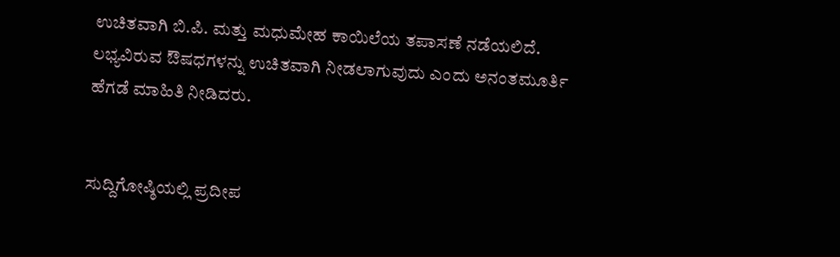ಉಚಿತವಾಗಿ ಬಿ.ಪಿ. ಮತ್ತು ಮಧುಮೇಹ ಕಾಯಿಲೆಯ ತಪಾಸಣೆ ನಡೆಯಲಿದೆ. ಲಭ್ಯವಿರುವ ಔಷಧಗಳನ್ನು ಉಚಿತವಾಗಿ ನೀಡಲಾಗುವುದು ಎಂದು ಅನಂತಮೂರ್ತಿ ಹೆಗಡೆ ಮಾಹಿತಿ ನೀಡಿದರು.


ಸುದ್ದಿಗೋಷ್ಠಿಯಲ್ಲಿ ಪ್ರದೀಪ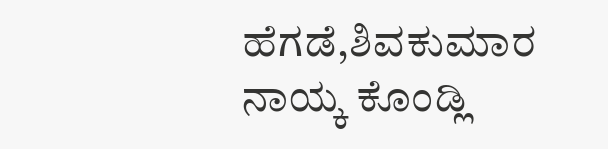ಹೆಗಡೆ,ಶಿವಕುಮಾರ ನಾಯ್ಕ ಕೊಂಡ್ಲಿ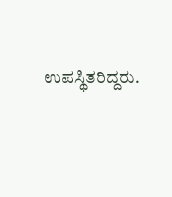ಉಪಸ್ಥಿತರಿದ್ದರು.